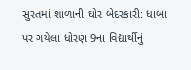સુરતમાં શાળાની ઘોર બેદરકારી: ધાબા પર ગયેલા ધોરણ 9ના વિદ્યાર્થીનું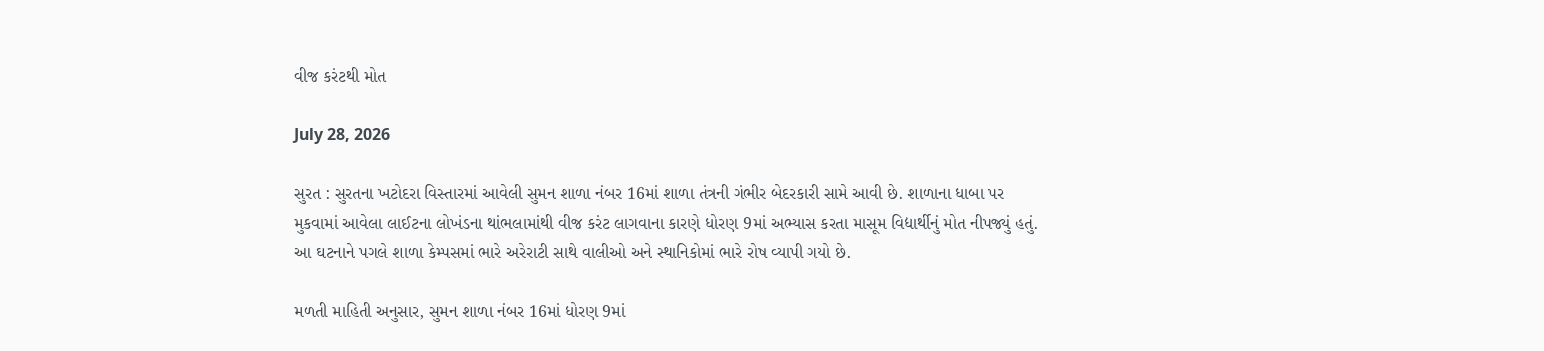વીજ કરંટથી મોત

July 28, 2026

સુરત : સુરતના ખટોદરા વિસ્તારમાં આવેલી સુમન શાળા નંબર 16માં શાળા તંત્રની ગંભીર બેદરકારી સામે આવી છે. શાળાના ધાબા પર મુકવામાં આવેલા લાઈટના લોખંડના થાંભલામાંથી વીજ કરંટ લાગવાના કારણે ધોરણ 9માં અભ્યાસ કરતા માસૂમ વિદ્યાર્થીનું મોત નીપજ્યું હતું. આ ઘટનાને પગલે શાળા કેમ્પસમાં ભારે અરેરાટી સાથે વાલીઓ અને સ્થાનિકોમાં ભારે રોષ વ્યાપી ગયો છે.

મળતી માહિતી અનુસાર, સુમન શાળા નંબર 16માં ધોરણ 9માં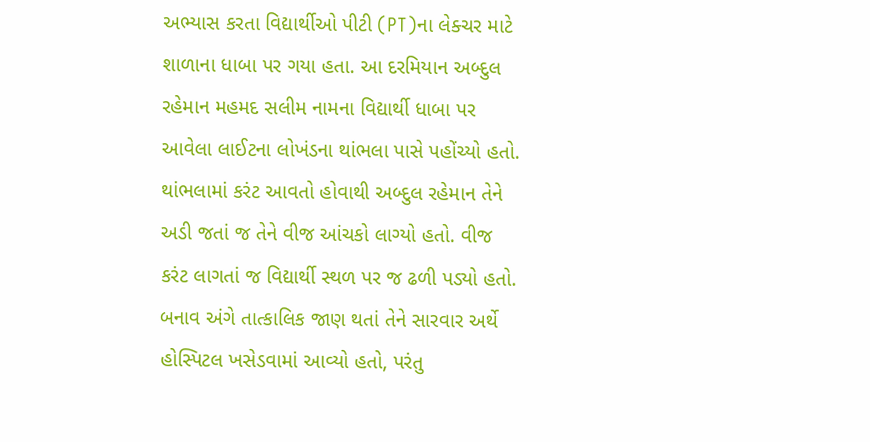અભ્યાસ કરતા વિદ્યાર્થીઓ પીટી (PT)ના લેક્ચર માટે શાળાના ધાબા પર ગયા હતા. આ દરમિયાન અબ્દુલ રહેમાન મહમદ સલીમ નામના વિદ્યાર્થી ધાબા પર આવેલા લાઈટના લોખંડના થાંભલા પાસે પહોંચ્યો હતો. થાંભલામાં કરંટ આવતો હોવાથી અબ્દુલ રહેમાન તેને અડી જતાં જ તેને વીજ આંચકો લાગ્યો હતો. વીજ કરંટ લાગતાં જ વિદ્યાર્થી સ્થળ પર જ ઢળી પડ્યો હતો. બનાવ અંગે તાત્કાલિક જાણ થતાં તેને સારવાર અર્થે હોસ્પિટલ ખસેડવામાં આવ્યો હતો, પરંતુ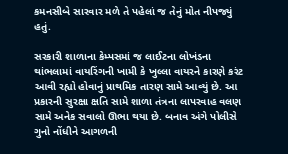કમનસીબે સારવાર મળે તે પહેલાં જ તેનું મોત નીપજ્યું હતું.

સરકારી શાળાના કેમ્પસમાં જ લાઈટના લોખંડના થાંભલામાં વાયરિંગની ખામી કે ખુલ્લા વાયરને કારણે કરંટ આવી રહ્યો હોવાનું પ્રાથમિક તારણ સામે આવ્યું છે. આ પ્રકારની સુરક્ષા ક્ષતિ સામે શાળા તંત્રના લાપરવાહ વલણ સામે અનેક સવાલો ઊભા થયા છે. બનાવ અંગે પોલીસે ગુનો નોંધીને આગળની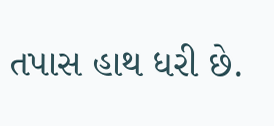તપાસ હાથ ધરી છે.